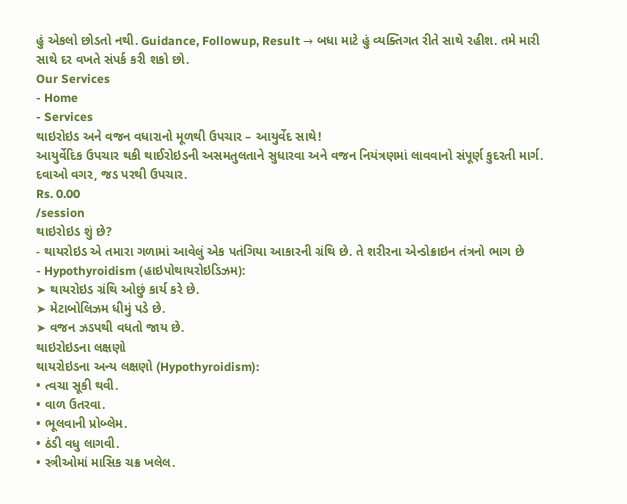હું એકલો છોડતો નથી. Guidance, Followup, Result → બધા માટે હું વ્યક્તિગત રીતે સાથે રહીશ. તમે મારી સાથે દર વખતે સંપર્ક કરી શકો છો.
Our Services
- Home
- Services
થાઇરોઇડ અને વજન વધારાનો મૂળથી ઉપચાર – આયુર્વેદ સાથે!
આયુર્વેદિક ઉપચાર થકી થાઈરોઇડની અસમતુલતાને સુધારવા અને વજન નિયંત્રણમાં લાવવાનો સંપૂર્ણ કુદરતી માર્ગ. દવાઓ વગર, જડ પરથી ઉપચાર.
Rs. 0.00
/session
થાઇરોઇડ શું છે?
- થાયરોઇડ એ તમારા ગળામાં આવેલું એક પતંગિયા આકારની ગ્રંથિ છે. તે શરીરના એન્ડોક્રાઇન તંત્રનો ભાગ છે
- Hypothyroidism (હાઇપોથાયરોઇડિઝમ):
➤ થાયરોઇડ ગ્રંથિ ઓછું કાર્ય કરે છે.
➤ મેટાબોલિઝમ ધીમું પડે છે.
➤ વજન ઝડપથી વધતો જાય છે.
થાઇરોઇડના લક્ષણો
થાયરોઇડના અન્ય લક્ષણો (Hypothyroidism):
• ત્વચા સૂકી થવી.
• વાળ ઉતરવા.
• ભૂલવાની પ્રોબ્લેમ.
• ઠંડી વધુ લાગવી.
• સ્ત્રીઓમાં માસિક ચક્ર ખલેલ.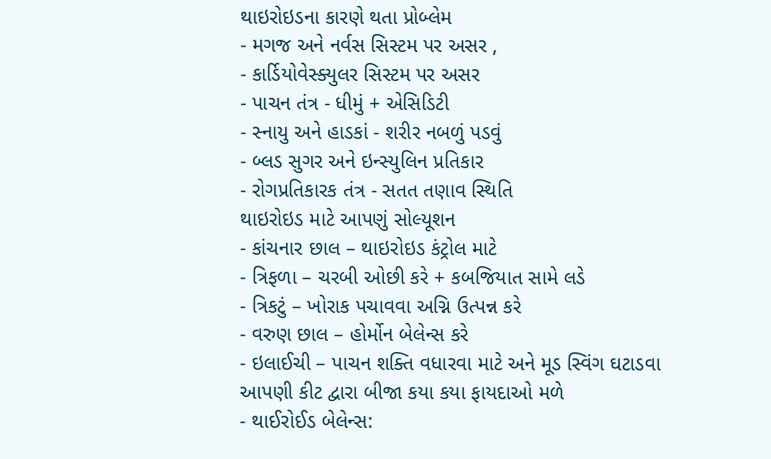થાઇરોઇડના કારણે થતા પ્રોબ્લેમ
- મગજ અને નર્વસ સિસ્ટમ પર અસર ,
- કાર્ડિયોવેસ્ક્યુલર સિસ્ટમ પર અસર
- પાચન તંત્ર - ધીમું + એસિડિટી
- સ્નાયુ અને હાડકાં - શરીર નબળું પડવું
- બ્લડ સુગર અને ઇન્સ્યુલિન પ્રતિકાર
- રોગપ્રતિકારક તંત્ર - સતત તણાવ સ્થિતિ
થાઇરોઇડ માટે આપણું સોલ્યૂશન
- કાંચનાર છાલ – થાઇરોઇડ કંટ્રોલ માટે
- ત્રિફળા – ચરબી ઓછી કરે + કબજિયાત સામે લડે
- ત્રિકટું – ખોરાક પચાવવા અગ્નિ ઉત્પન્ન કરે
- વરુણ છાલ – હોર્મોન બેલેન્સ કરે
- ઇલાઈચી – પાચન શક્તિ વધારવા માટે અને મૂડ સ્વિંગ ઘટાડવા
આપણી કીટ દ્વારા બીજા કયા કયા ફાયદાઓ મળે
- થાઈરોઈડ બેલેન્સ: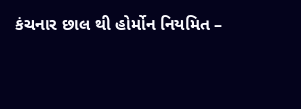કંચનાર છાલ થી હોર્મોન નિયમિત –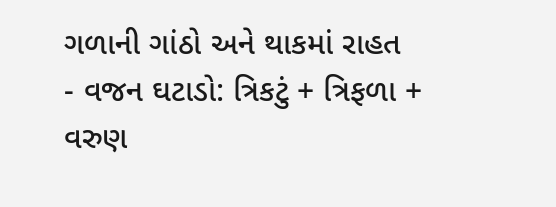ગળાની ગાંઠો અને થાકમાં રાહત
- વજન ઘટાડો: ત્રિકટું + ત્રિફળા + વરુણ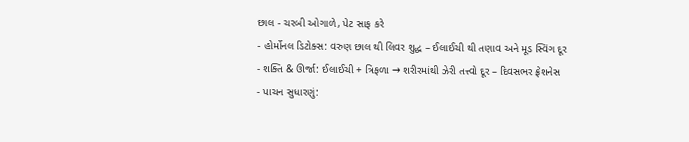છાલ - ચરબી ઓગાળે, પેટ સાફ કરે
- હોર્મોનલ ડિટોક્સ: વરુણ છાલ થી લિવર શુદ્ધ – ઈલાઈચી થી તણાવ અને મૂડ સ્વિંગ દૂર
- શક્તિ & ઊર્જા: ઈલાઈચી + ત્રિફળા → શરીરમાંથી ઝેરી તત્ત્વો દૂર – દિવસભર ફ્રેશનેસ
- પાચન સુધારણું: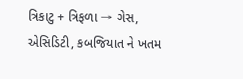ત્રિકાટુ + ત્રિફળા → ગેસ, એસિડિટી, કબજિયાત ને ખતમ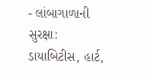- લાંબાગાળાની સુરક્ષા: ડાયાબિટીસ, હાર્ટ,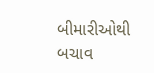બીમારીઓથી બચાવ